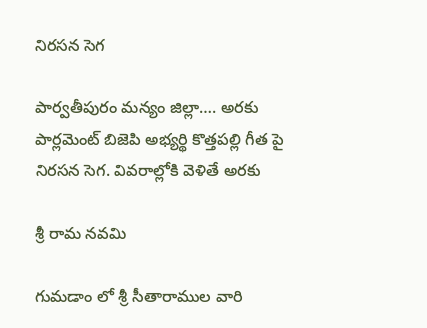నిరసన సెగ

పార్వతీపురం మన్యం జిల్లా…. అరకు పార్లమెంట్ బిజెపి అభ్యర్థి కొత్తపల్లి గీత పై నిరసన సెగ. వివరాల్లోకి వెళితే అరకు

శ్రీ రామ నవమి

గుమడాం లో శ్రీ సీతారాముల వారి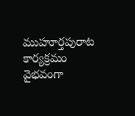ముహూర్తపురాట కార్యక్రమం వైభవంగా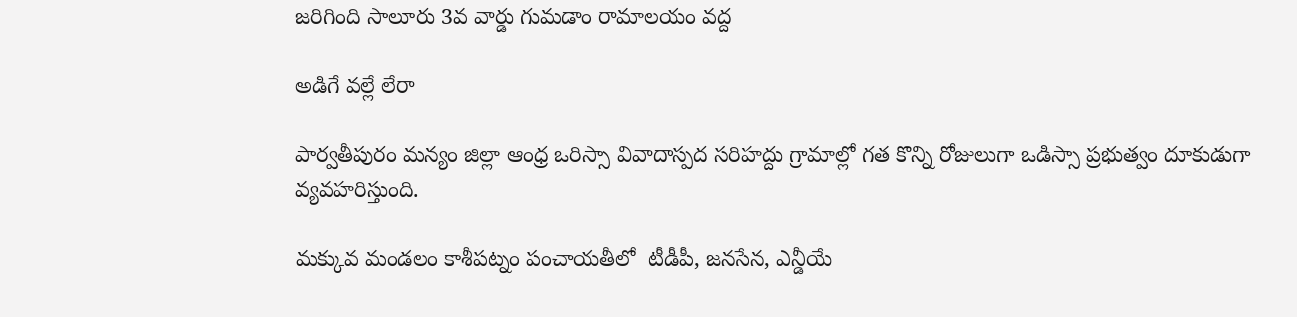జరిగింది సాలూరు 3వ వార్డు గుమడాం రామాలయం వద్ద

అడిగే వల్లే లేరా

పార్వతీపురం మన్యం జిల్లా ఆంధ్ర ఒరిస్సా వివాదాస్పద సరిహద్దు గ్రామాల్లో గత కొన్ని రోజులుగా ఒడిస్సా ప్రభుత్వం దూకుడుగా వ్యవహరిస్తుంది.

మక్కువ మండలం కాశీపట్నం పంచాయతీలో  టీడీపీ, జనసేన, ఎన్డీయే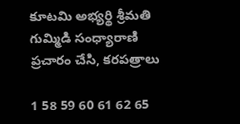కూటమి అభ్యర్థి శ్రీమతి గుమ్మిడి సంధ్యారాణి   ప్రచారం చేసి, కరపత్రాలు

1 58 59 60 61 62 65